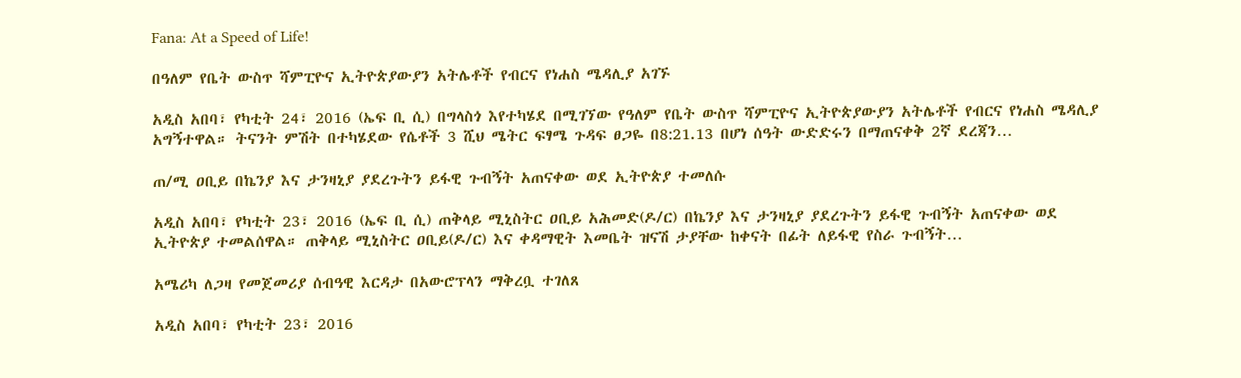Fana: At a Speed of Life!

በዓለም የቤት ውስጥ ሻምፒዮና ኢትዮጵያውያን አትሌቶች የብርና የነሐስ ሜዳሊያ አገኙ

አዲስ አበባ፣ የካቲት 24፣ 2016 (ኤፍ ቢ ሲ) በግላስጎ እየተካሄደ በሚገኘው የዓለም የቤት ውስጥ ሻምፒዮና ኢትዮጵያውያን አትሌቶች የብርና የነሐስ ሜዳሊያ አግኝተዋል። ትናንት ምሽት በተካሄደው የሴቶች 3 ሺህ ሜትር ፍፃሜ ጉዳፍ ፀጋዬ በ8:21.13 በሆነ ሰዓት ውድድሩን በማጠናቀቅ 2ኛ ደረጃን…

ጠ/ሚ ዐቢይ በኬንያ እና ታንዛኒያ ያደረጉትን ይፋዊ ጉብኝት አጠናቀው ወደ ኢትዮጵያ ተመለሱ

አዲስ አበባ፣ የካቲት 23፣ 2016 (ኤፍ ቢ ሲ) ጠቅላይ ሚኒስትር ዐቢይ አሕመድ(ዶ/ር) በኬንያ እና ታንዛኒያ ያደረጉትን ይፋዊ ጉብኝት አጠናቀው ወደ ኢትዮጵያ ተመልሰዋል። ጠቅላይ ሚኒስትር ዐቢይ(ዶ/ር) እና ቀዳማዊት እመቤት ዝናሽ ታያቸው ከቀናት በፊት ለይፋዊ የስራ ጉብኝት…

አሜሪካ ለጋዛ የመጀመሪያ ሰብዓዊ እርዳታ በአውሮፕላን ማቅረቧ ተገለጸ

አዲስ አበባ፣ የካቲት 23፣ 2016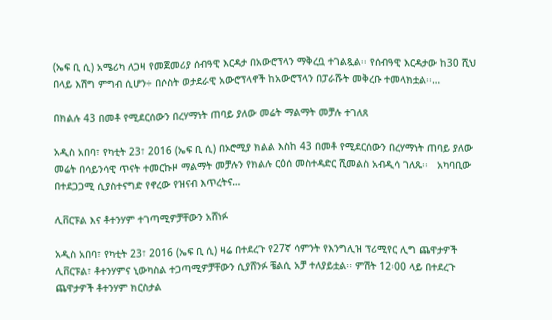(ኤፍ ቢ ሲ) አሜሪካ ለጋዛ የመጀመሪያ ሰብዓዊ እርዳታ በአውሮፕላን ማቅረቧ ተገልጿል፡፡ የሰብዓዊ እርዳታው ከ30 ሺህ በላይ እሽግ ምግብ ሲሆን÷ በሶስት ወታደራዊ አውሮፕላኖች ከአውሮፕላን በፓራሹት መቅረቡ ተመላክቷል፡፡…

በክልሉ 43 በመቶ የሚደርሰውን በረሃማነት ጠባይ ያለው መሬት ማልማት መቻሉ ተገለጸ

አዲስ አበባ፣ የካቲት 23፣ 2016 (ኤፍ ቢ ሲ) በኦሮሚያ ክልል እስከ 43 በመቶ የሚደርሰውን በረሃማነት ጠባይ ያለው መሬት በሳይንሳዊ ጥናት ተመርኩዞ ማልማት መቻሉን የክልሉ ርዕሰ መስተዳድር ሺመልስ አብዲሳ ገለጹ፡፡   አካባቢው በተደጋጋሚ ሲያስተናግድ የኖረው የዝናብ እጥረትና…

ሊቨርፑል እና ቶተንሃም ተገጣሚዎቻቸውን አሸነፉ

አዲስ አበባ፣ የካቲት 23፣ 2016 (ኤፍ ቢ ሲ) ዛሬ በተደረጉ የ27ኛ ሳምንት የእንግሊዝ ፕሪሚየር ሊግ ጨዋታዎች ሊቨርፑል፣ ቶተንሃምና ኒውካስል ተጋጣሚዎቻቸውን ሲያሸንፉ ቼልሲ አቻ ተለያይቷል፡፡ ምሽት 12፡00 ላይ በተደረጉ ጨዋታዎች ቶተንሃም ክርስታል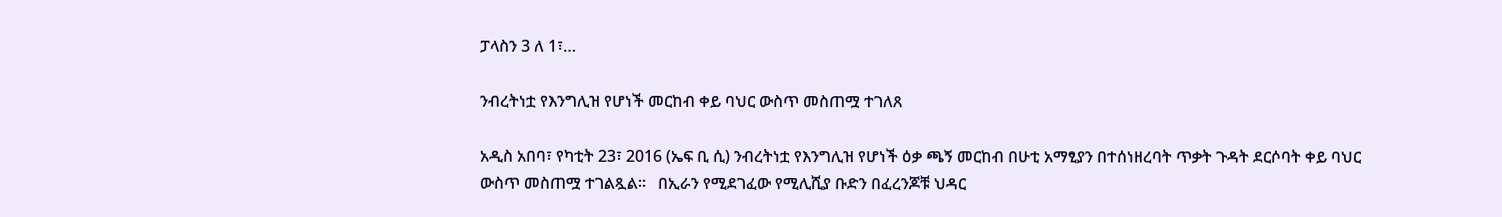ፓላስን 3 ለ 1፣…

ንብረትነቷ የእንግሊዝ የሆነች መርከብ ቀይ ባህር ውስጥ መስጠሟ ተገለጸ

አዲስ አበባ፣ የካቲት 23፣ 2016 (ኤፍ ቢ ሲ) ንብረትነቷ የእንግሊዝ የሆነች ዕቃ ጫኝ መርከብ በሁቲ አማፂያን በተሰነዘረባት ጥቃት ጉዳት ደርሶባት ቀይ ባህር ውስጥ መስጠሟ ተገልጿል፡፡   በኢራን የሚደገፈው የሚሊሺያ ቡድን በፈረንጆቹ ህዳር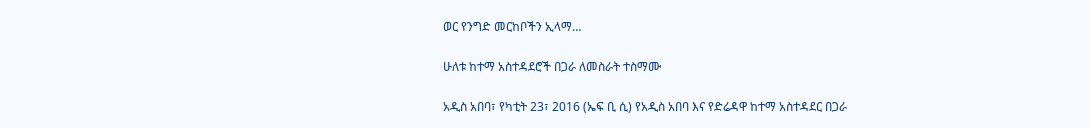ወር የንግድ መርከቦችን ኢላማ…

ሁለቱ ከተማ አስተዳደሮች በጋራ ለመስራት ተስማሙ

አዲስ አበባ፣ የካቲት 23፣ 2016 (ኤፍ ቢ ሲ) የአዲስ አበባ እና የድሬዳዋ ከተማ አስተዳደር በጋራ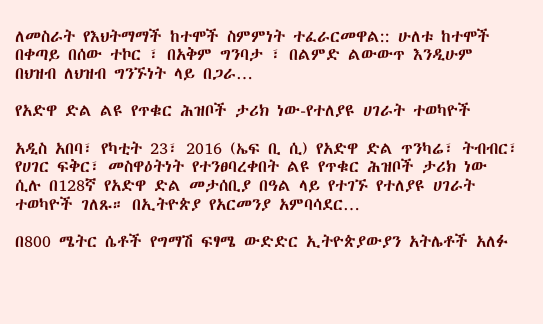ለመስራት የእህትማማች ከተሞች ስምምነት ተፈራርመዋል:: ሁለቱ ከተሞች በቀጣይ በሰው ተኮር ፣ በአቅም ግንባታ ፣ በልምድ ልውውጥ እንዲሁም በህዝብ ለህዝብ ግንኙነት ላይ በጋራ…

የአድዋ ድል ልዩ የጥቁር ሕዝቦች ታሪክ ነው-የተለያዩ ሀገራት ተወካዮች

አዲስ አበባ፣ የካቲት 23፣ 2016 (ኤፍ ቢ ሲ) የአድዋ ድል ጥንካሬ፣ ትብብር፣ የሀገር ፍቅር፣ መስዋዕትነት የተንፀባረቀበት ልዩ የጥቁር ሕዝቦች ታሪክ ነው ሲሉ በ128ኛ የአድዋ ድል መታሰቢያ በዓል ላይ የተገኙ የተለያዩ ሀገራት ተወካዮች ገለጹ። በኢትዮጵያ የአርመንያ አምባሳደር…

በ800 ሜትር ሴቶች የግማሽ ፍፃሜ ውድድር ኢትዮጵያውያን አትሌቶች አለፉ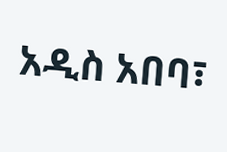አዲስ አበባ፣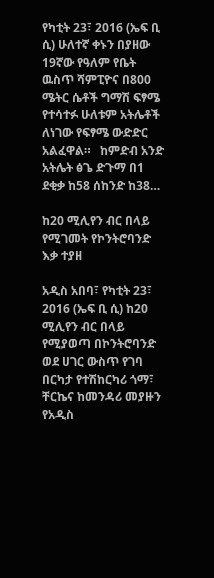የካቲት 23፣ 2016 (ኤፍ ቢ ሲ) ሁለተኛ ቀኑን በያዘው 19ኛው የዓለም የቤት ዉስጥ ሻምፒዮና በ800 ሜትር ሴቶች ግማሽ ፍፃሜ የተሳተፉ ሁለቱም አትሌቶች ለነገው የፍፃሜ ውድድር አልፈዋል።   ከምድብ አንድ አትሌት ፅጌ ድጉማ በ1 ደቂቃ ከ58 ሰከንድ ከ38…

ከ20 ሚሊየን ብር በላይ የሚገመት የኮንትሮባንድ እቃ ተያዘ

አዲስ አበባ፣ የካቲት 23፣ 2016 (ኤፍ ቢ ሲ) ከ20 ሚሊየን ብር በላይ የሚያወጣ በኮንትሮባንድ ወደ ሀገር ውስጥ የገባ በርካታ የተሽከርካሪ ጎማ፣ ቸርኬና ከመንዳሪ መያዙን የአዲስ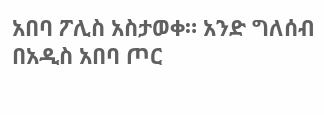አበባ ፖሊስ አስታወቀ። አንድ ግለሰብ በአዲስ አበባ ጦር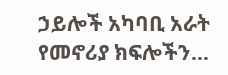ኃይሎች አካባቢ አራት የመኖሪያ ክፍሎችን…